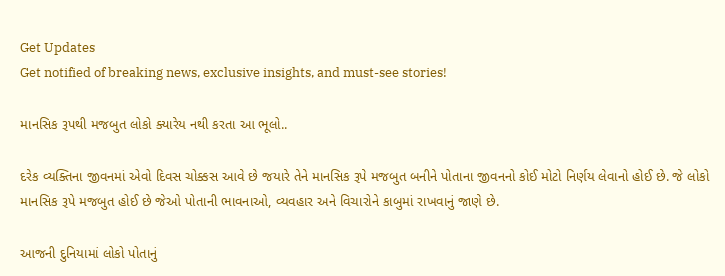Get Updates
Get notified of breaking news, exclusive insights, and must-see stories!

માનસિક રૂપથી મજબુત લોકો ક્યારેય નથી કરતા આ ભૂલો..

દરેક વ્યક્તિના જીવનમાં એવો દિવસ ચોક્કસ આવે છે જયારે તેને માનસિક રૂપે મજબુત બનીને પોતાના જીવનનો કોઈ મોટો નિર્ણય લેવાનો હોઈ છે. જે લોકો માનસિક રૂપે મજબુત હોઈ છે જેઓ પોતાની ભાવનાઓ, વ્યવહાર અને વિચારોને કાબુમાં રાખવાનું જાણે છે.

આજની દુનિયામાં લોકો પોતાનું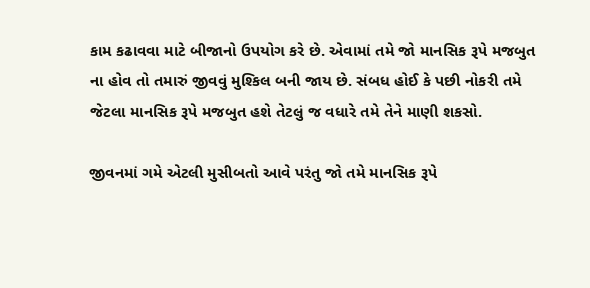કામ કઢાવવા માટે બીજાનો ઉપયોગ કરે છે. એવામાં તમે જો માનસિક રૂપે મજબુત ના હોવ તો તમારું જીવવું મુશ્કિલ બની જાય છે. સંબધ હોઈ કે પછી નોકરી તમે જેટલા માનસિક રૂપે મજબુત હશે તેટલું જ વધારે તમે તેને માણી શકસો.

જીવનમાં ગમે એટલી મુસીબતો આવે પરંતુ જો તમે માનસિક રૂપે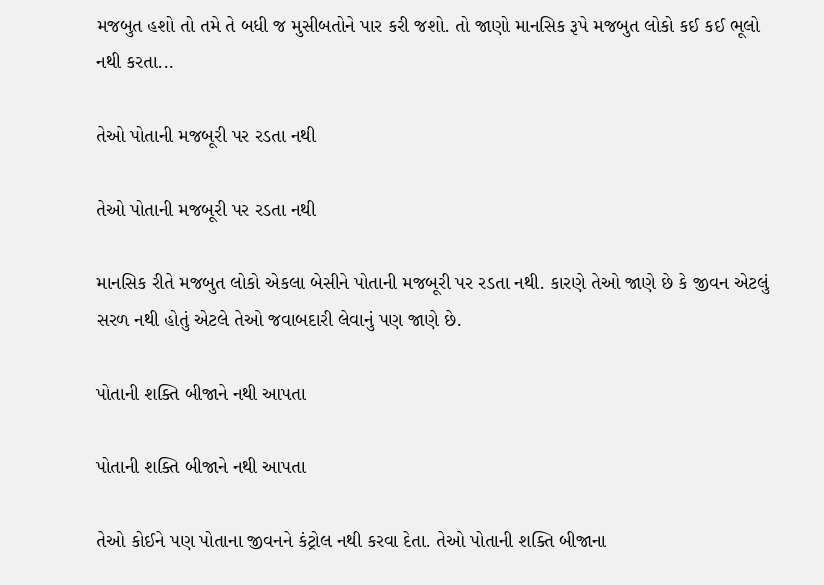મજબુત હશો તો તમે તે બધી જ મુસીબતોને પાર કરી જશો. તો જાણો માનસિક રૂપે મજબુત લોકો કઈ કઈ ભૂલો નથી કરતા...

તેઓ પોતાની મજબૂરી પર રડતા નથી

તેઓ પોતાની મજબૂરી પર રડતા નથી

માનસિક રીતે મજબુત લોકો એકલા બેસીને પોતાની મજબૂરી પર રડતા નથી. કારણે તેઓ જાણે છે કે જીવન એટલું સરળ નથી હોતું એટલે તેઓ જવાબદારી લેવાનું પણ જાણે છે.

પોતાની શક્તિ બીજાને નથી આપતા

પોતાની શક્તિ બીજાને નથી આપતા

તેઓ કોઈને પણ પોતાના જીવનને કંટ્રોલ નથી કરવા દેતા. તેઓ પોતાની શક્તિ બીજાના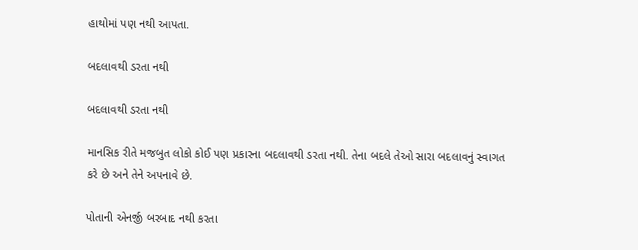હાથોમાં પણ નથી આપતા.

બદલાવથી ડરતા નથી

બદલાવથી ડરતા નથી

માનસિક રીતે મજબુત લોકો કોઈ પણ પ્રકારના બદલાવથી ડરતા નથી. તેના બદલે તેઓ સારા બદલાવનું સ્વાગત કરે છે અને તેને અપનાવે છે.

પોતાની એનર્જી બરબાદ નથી કરતા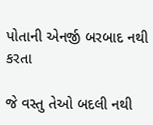પોતાની એનર્જી બરબાદ નથી કરતા

જે વસ્તુ તેઓ બદલી નથી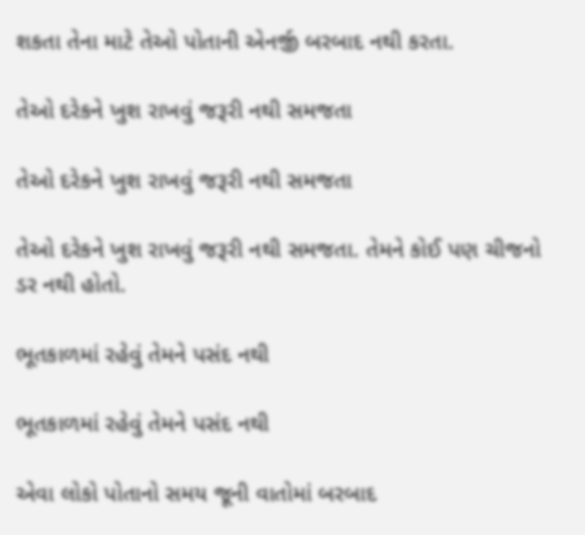શકતા તેના માટે તેઓ પોતાની એનર્જી બરબાદ નથી કરતા.

તેઓ દરેકને ખુશ રાખવું જરૂરી નથી સમજતા

તેઓ દરેકને ખુશ રાખવું જરૂરી નથી સમજતા

તેઓ દરેકને ખુશ રાખવું જરૂરી નથી સમજતા. તેમને કોઈ પણ ચીજનો ડર નથી હોતો.

ભૂતકાળમાં રહેવું તેમને પસંદ નથી

ભૂતકાળમાં રહેવું તેમને પસંદ નથી

એવા લોકો પોતાનો સમય જૂની વાતોમાં બરબાદ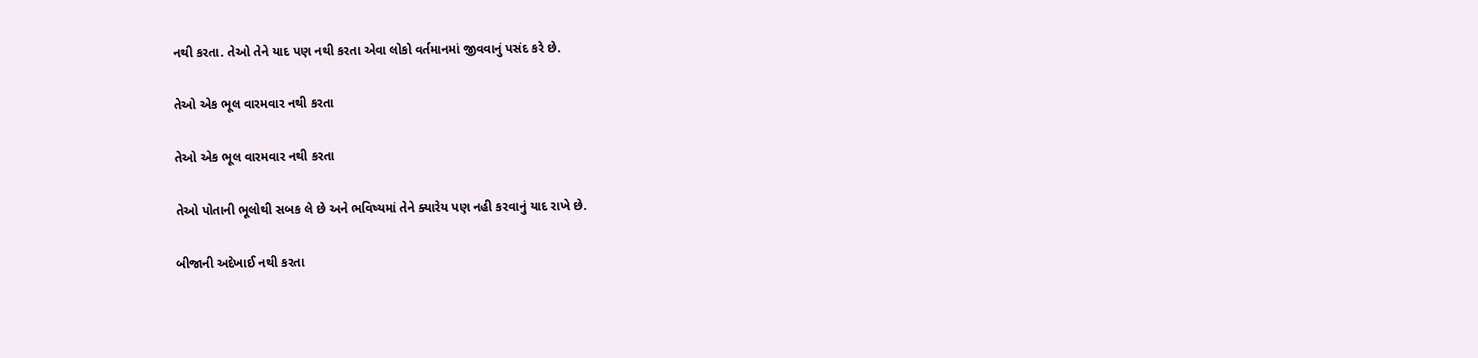નથી કરતા. તેઓ તેને યાદ પણ નથી કરતા એવા લોકો વર્તમાનમાં જીવવાનું પસંદ કરે છે.

તેઓ એક ભૂલ વારમવાર નથી કરતા

તેઓ એક ભૂલ વારમવાર નથી કરતા

તેઓ પોતાની ભૂલોથી સબક લે છે અને ભવિષ્યમાં તેને ક્યારેય પણ નહી કરવાનું યાદ રાખે છે.

બીજાની અદેખાઈ નથી કરતા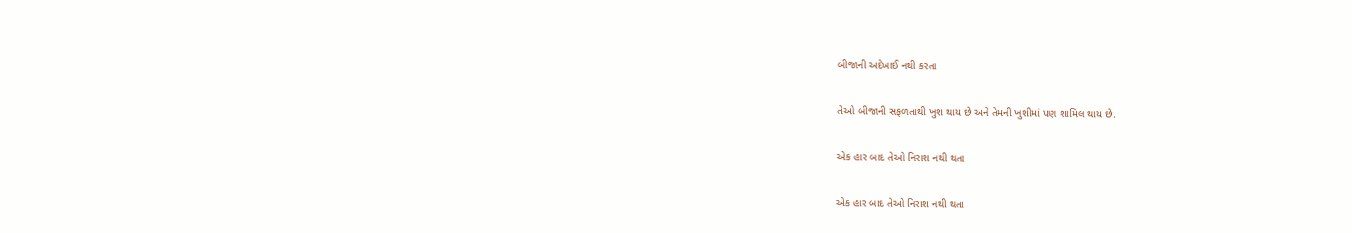બીજાની અદેખાઈ નથી કરતા

તેઓ બીજાની સફળતાથી ખુશ થાય છે અને તેમની ખુશીમાં પણ શામિલ થાય છે.

એક હાર બાદ તેઓ નિરાશ નથી થતા

એક હાર બાદ તેઓ નિરાશ નથી થતા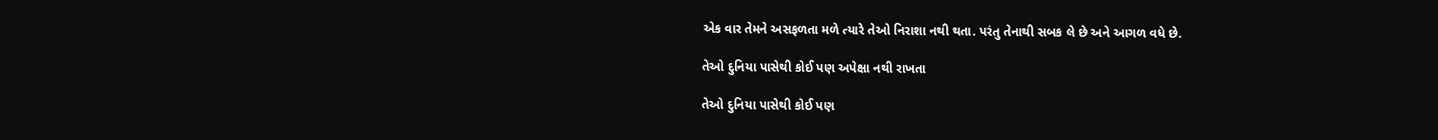એક વાર તેમને અસફળતા મળે ત્યારે તેઓ નિરાશા નથી થતા. પરંતુ તેનાથી સબક લે છે અને આગળ વધે છે.

તેઓ દુનિયા પાસેથી કોઈ પણ અપેક્ષા નથી રાખતા

તેઓ દુનિયા પાસેથી કોઈ પણ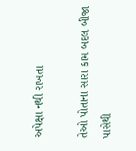અપેક્ષા નથી રાખતા

તેઓ પોતાના સારા કામ બદલ બીજા પાસેથી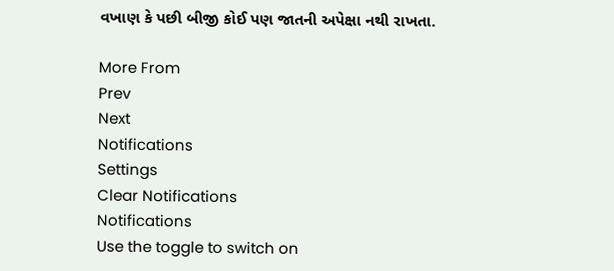વખાણ કે પછી બીજી કોઈ પણ જાતની અપેક્ષા નથી રાખતા.

More From
Prev
Next
Notifications
Settings
Clear Notifications
Notifications
Use the toggle to switch on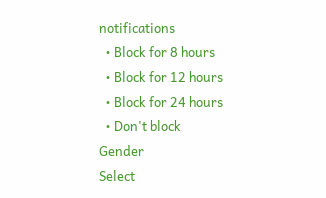notifications
  • Block for 8 hours
  • Block for 12 hours
  • Block for 24 hours
  • Don't block
Gender
Select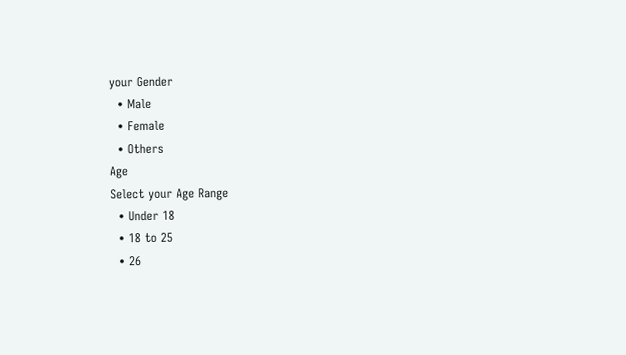your Gender
  • Male
  • Female
  • Others
Age
Select your Age Range
  • Under 18
  • 18 to 25
  • 26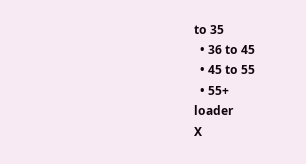to 35
  • 36 to 45
  • 45 to 55
  • 55+
loader
X